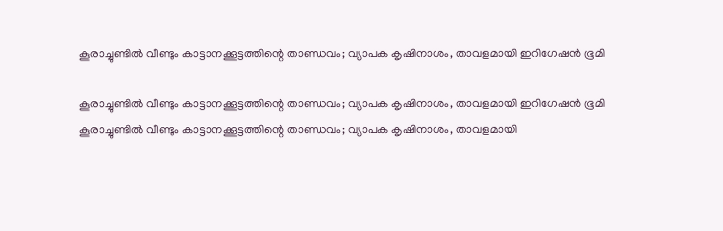കൂരാച്ചുണ്ടിൽ വീണ്ടും കാട്ടാനക്കൂട്ടത്തിന്റെ താണ്ഡവം; വ്യാപക കൃഷിനാശം, താവളമായി ഇറിഗേഷൻ ഭൂമി

കൂരാച്ചുണ്ടിൽ വീണ്ടും കാട്ടാനക്കൂട്ടത്തിന്റെ താണ്ഡവം; വ്യാപക കൃഷിനാശം, താവളമായി ഇറിഗേഷൻ ഭൂമി
കൂരാച്ചുണ്ടിൽ വീണ്ടും കാട്ടാനക്കൂട്ടത്തിന്റെ താണ്ഡവം; വ്യാപക കൃഷിനാശം, താവളമായി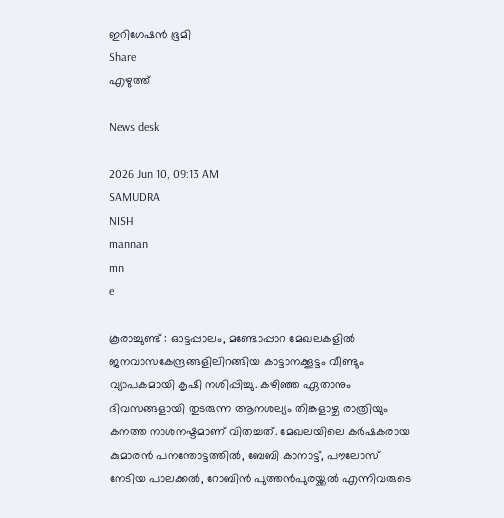ഇറിഗേഷൻ ഭൂമി
Share
എഴുത്ത്

News desk

2026 Jun 10, 09:13 AM
SAMUDRA
NISH
mannan
mn
e

കൂരാച്ചുണ്ട് : ഓട്ടപ്പാലം, മണ്ടോപ്പാറ മേഖലകളിൽ ജനവാസകേന്ദ്രങ്ങളിലിറങ്ങിയ കാട്ടാനക്കൂട്ടം വീണ്ടും വ്യാപകമായി കൃഷി നശിപ്പിച്ചു. കഴിഞ്ഞ ഏതാനും ദിവസങ്ങളായി തുടരുന്ന ആനശല്യം തിങ്കളാഴ്ച രാത്രിയും കനത്ത നാശനഷ്ടമാണ് വിതച്ചത്. മേഖലയിലെ കർഷകരായ കുമാരൻ പനന്തോട്ടത്തിൽ, ബേബി കാനാട്ട്, പൗലോസ് നേടിയ പാലക്കൽ, റോബിൻ പുത്തൻപുരയ്ക്കൽ എന്നിവരുടെ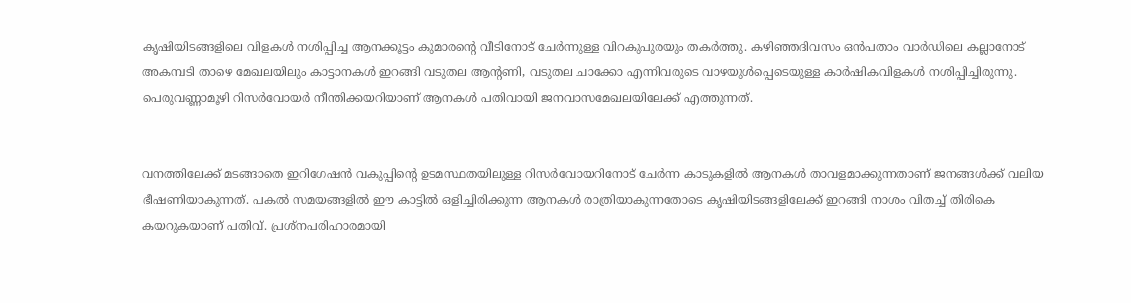കൃഷിയിടങ്ങളിലെ വിളകൾ നശിപ്പിച്ച ആനക്കൂട്ടം കുമാരന്റെ വീടിനോട് ചേർന്നുള്ള വിറകുപുരയും തകർത്തു. കഴിഞ്ഞദിവസം ഒൻപതാം വാർഡിലെ കല്ലാനോട് അകമ്പടി താഴെ മേഖലയിലും കാട്ടാനകൾ ഇറങ്ങി വടുതല ആൻ്റണി, വടുതല ചാക്കോ എന്നിവരുടെ വാഴയുൾപ്പെടെയുള്ള കാർഷികവിളകൾ നശിപ്പിച്ചിരുന്നു. പെരുവണ്ണാമൂഴി റിസർവോയർ നീന്തിക്കയറിയാണ് ആനകൾ പതിവായി ജനവാസമേഖലയിലേക്ക് എത്തുന്നത്.


വനത്തിലേക്ക് മടങ്ങാതെ ഇറിഗേഷൻ വകുപ്പിൻ്റെ ഉടമസ്ഥതയിലുള്ള റിസർവോയറിനോട് ചേർന്ന കാടുകളിൽ ആനകൾ താവളമാക്കുന്നതാണ് ജനങ്ങൾക്ക് വലിയ ഭീഷണിയാകുന്നത്. പകൽ സമയങ്ങളിൽ ഈ കാട്ടിൽ ഒളിച്ചിരിക്കുന്ന ആനകൾ രാത്രിയാകുന്നതോടെ കൃഷിയിടങ്ങളിലേക്ക് ഇറങ്ങി നാശം വിതച്ച് തിരികെ കയറുകയാണ് പതിവ്. പ്രശ്നപരിഹാരമായി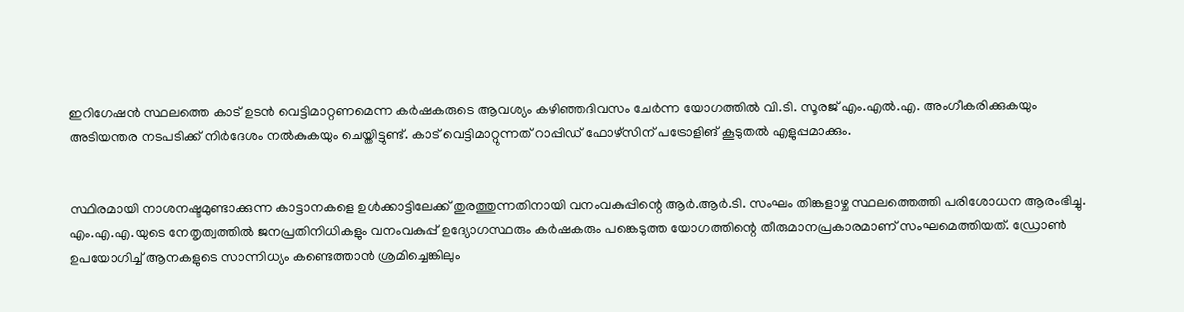ഇറിഗേഷൻ സ്ഥലത്തെ കാട് ഉടൻ വെട്ടിമാറ്റണമെന്ന കർഷകരുടെ ആവശ്യം കഴിഞ്ഞദിവസം ചേർന്ന യോഗത്തിൽ വി.ടി. സൂരജ് എം.എൽ.എ. അംഗീകരിക്കുകയും അടിയന്തര നടപടിക്ക് നിർദേശം നൽകുകയും ചെയ്തിട്ടുണ്ട്. കാട് വെട്ടിമാറ്റുന്നത് റാപ്പിഡ് ഫോഴ്‌സിന് പട്രോളിങ് കൂടുതൽ എളുപ്പമാക്കും.


സ്ഥിരമായി നാശനഷ്ടമുണ്ടാക്കുന്ന കാട്ടാനകളെ ഉൾക്കാട്ടിലേക്ക് തുരത്തുന്നതിനായി വനംവകുപ്പിന്റെ ആർ.ആർ.ടി. സംഘം തിങ്കളാഴ്ച സ്ഥലത്തെത്തി പരിശോധന ആരംഭിച്ചു. എം.എ.എ.യുടെ നേതൃത്വത്തിൽ ജനപ്രതിനിധികളും വനംവകുപ്പ് ഉദ്യോഗസ്ഥരും കർഷകരും പങ്കെടുത്ത യോഗത്തിന്റെ തീരുമാനപ്രകാരമാണ് സംഘമെത്തിയത്. ഡ്രോൺ ഉപയോഗിച്ച് ആനകളുടെ സാന്നിധ്യം കണ്ടെത്താൻ ശ്രമിച്ചെങ്കിലും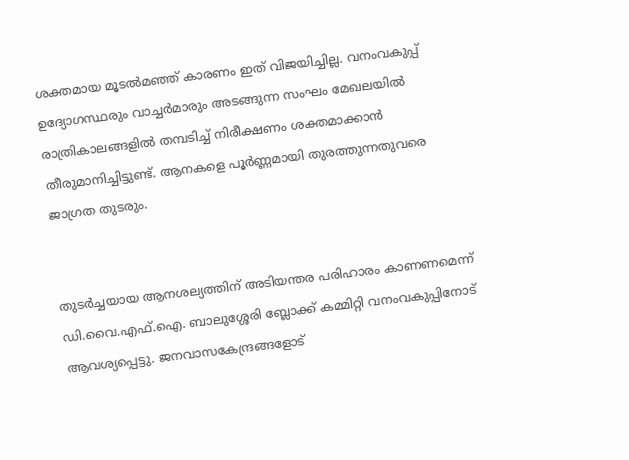ശക്തമായ മൂടൽമഞ്ഞ് കാരണം ഇത് വിജയിച്ചില്ല. വനംവകുപ്പ് ഉദ്യോഗസ്ഥരും വാച്ചർമാരും അടങ്ങുന്ന സംഘം മേഖലയിൽ രാത്രികാലങ്ങളിൽ തമ്പടിച്ച് നിരീക്ഷണം ശക്തമാക്കാൻ തീരുമാനിച്ചിട്ടുണ്ട്. ആനകളെ പൂർണ്ണമായി തുരത്തുന്നതുവരെ ജാഗ്രത തുടരും.


തുടർച്ചയായ ആനശല്യത്തിന് അടിയന്തര പരിഹാരം കാണണമെന്ന് ഡി.വൈ.എഫ്.ഐ. ബാലുശ്ശേരി ബ്ലോക്ക് കമ്മിറ്റി വനംവകുപ്പിനോട് ആവശ്യപ്പെട്ടു. ജനവാസകേന്ദ്രങ്ങളോട്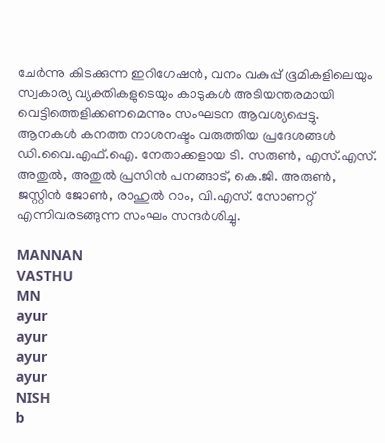ചേർന്നു കിടക്കുന്ന ഇറിഗേഷൻ, വനം വകുപ്പ് ഭൂമികളിലെയും സ്വകാര്യ വ്യക്തികളുടെയും കാടുകൾ അടിയന്തരമായി വെട്ടിത്തെളിക്കണമെന്നും സംഘടന ആവശ്യപ്പെട്ടു. ആനകൾ കനത്ത നാശനഷ്ടം വരുത്തിയ പ്രദേശങ്ങൾ ഡി.വൈ.എഫ്.ഐ. നേതാക്കളായ ടി. സരുൺ, എസ്.എസ്. അതുൽ, അതുൽ പ്രസിൻ പനങ്ങാട്, കെ.ജി. അരുൺ, ജസ്റ്റിൻ ജോൺ, രാഹുൽ റാം, വി.എസ്. സോണറ്റ് എന്നിവരടങ്ങുന്ന സംഘം സന്ദർശിച്ചു.

MANNAN
VASTHU
MN
ayur
ayur
ayur
ayur
NISH
b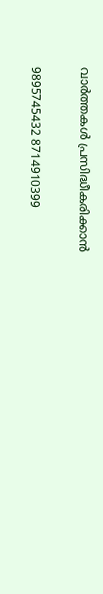വാർത്തകൾ പ്രസിദ്ധീകരിക്കാൻ

9895745432 8714910399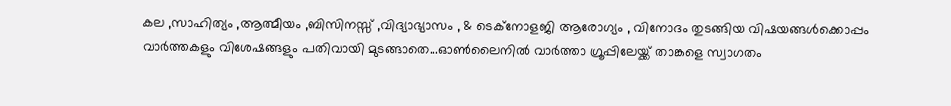കല ,സാഹിത്യം ,ആത്മീയം ,ബിസിനസ്സ് ,വിദ്യാഭ്യാസം , & ടെക്‌നോളജി ആരോഗ്യം , വിനോദം തുടങ്ങിയ വിഷയങ്ങൾക്കൊപ്പം വാർത്തകളും വിശേഷങ്ങളും പതിവായി മുടങ്ങാതെ...ഓൺലൈനിൽ വാർത്താ ഗ്രൂപ്പിലേയ്ക്ക് താങ്കളെ സ്വാഗതം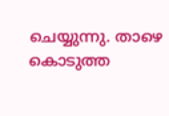ചെയ്യുന്നു. താഴെ കൊടുത്ത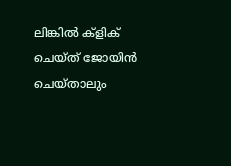ലിങ്കിൽ ക്ളിക് ചെയ്‌ത്‌ ജോയിൻ ചെയ്‌താലും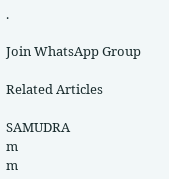.

Join WhatsApp Group

Related Articles

SAMUDRA
m
m